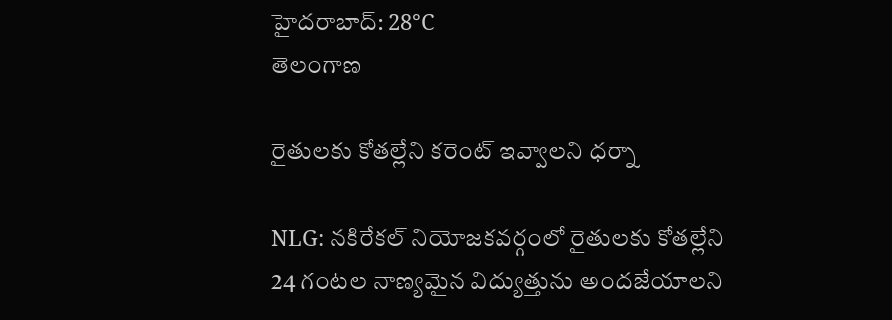హైదరాబాద్: 28°C
తెలంగాణ

రైతులకు కోతల్లేని క‌రెంట్ ఇవ్వాల‌ని ధర్నా ‌

NLG: నకిరేకల్ నియోజకవర్గంలో రైతులకు కోతల్లేని 24 గంటల నాణ్యమైన విద్యుత్తును అందజేయాలని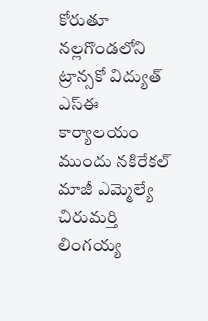కోరుతూ నల్లగొండలోని ట్రాన్సకో విద్యుత్ ఎస్ఈ కార్యాలయం ముందు నకిరేకల్ మాజీ ఎమ్మెల్యే చిరుమర్తి లింగయ్య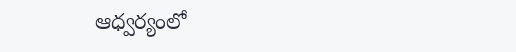ఆధ్వర్యంలో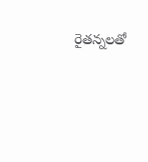రైతన్నలతో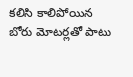కలిసి కాలిపోయిన బోరు మోటర్లతో పాటు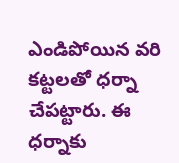ఎండిపోయిన వరి కట్టలతో ధర్నా చేప‌ట్టారు. ఈ ధ‌ర్నాకు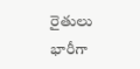రైతులు భారీగా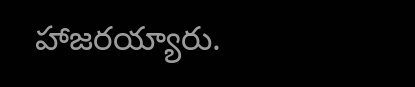హాజర‌య్యారు.